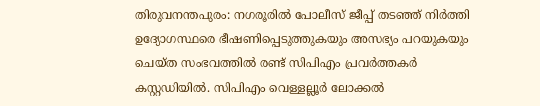തിരുവനന്തപുരം: നഗരൂരിൽ പോലീസ് ജീപ്പ് തടഞ്ഞ് നിർത്തി ഉദ്യോഗസ്ഥരെ ഭീഷണിപ്പെടുത്തുകയും അസഭ്യം പറയുകയും ചെയ്ത സംഭവത്തിൽ രണ്ട് സിപിഎം പ്രവർത്തകർ കസ്റ്റഡിയിൽ. സിപിഎം വെള്ളല്ലൂർ ലോക്കൽ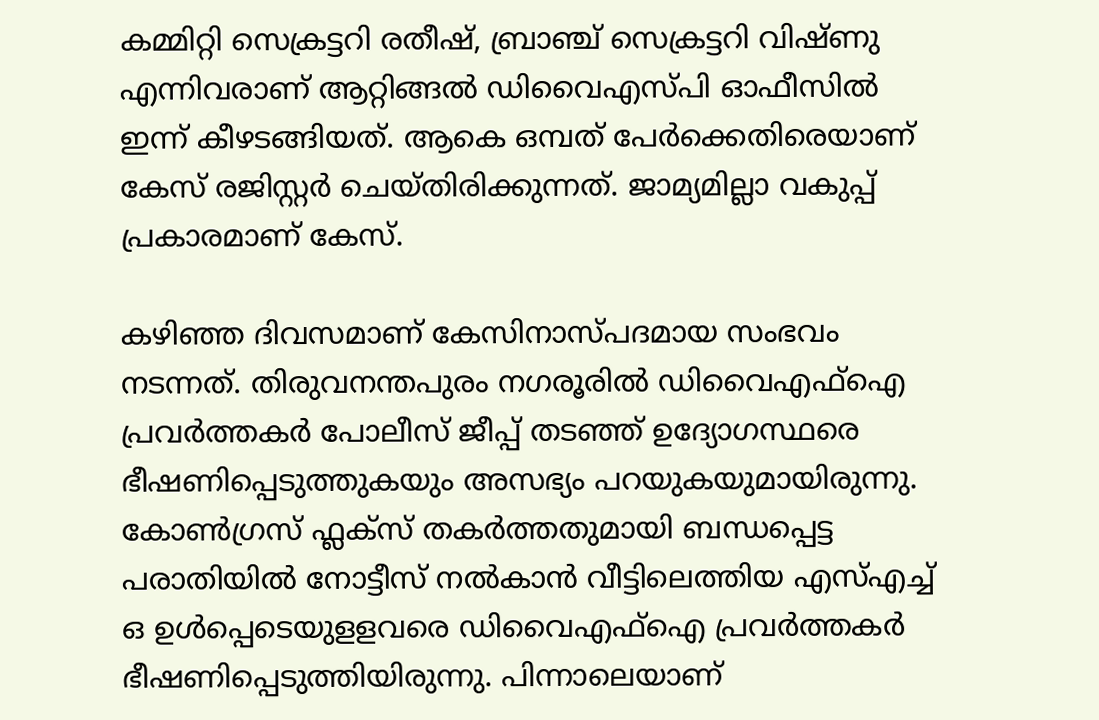കമ്മിറ്റി സെക്രട്ടറി രതീഷ്, ബ്രാഞ്ച് സെക്രട്ടറി വിഷ്ണു എന്നിവരാണ് ആറ്റിങ്ങൽ ഡിവൈഎസ്പി ഓഫീസിൽ ഇന്ന് കീഴടങ്ങിയത്. ആകെ ഒമ്പത് പേർക്കെതിരെയാണ് കേസ് രജിസ്റ്റർ ചെയ്തിരിക്കുന്നത്. ജാമ്യമില്ലാ വകുപ്പ് പ്രകാരമാണ് കേസ്.

കഴിഞ്ഞ ദിവസമാണ് കേസിനാസ്പദമായ സംഭവം നടന്നത്. തിരുവനന്തപുരം നഗരൂരിൽ ഡിവൈഎഫ്ഐ പ്രവർത്തകർ പോലീസ് ജീപ്പ് തടഞ്ഞ് ഉദ്യോഗസ്ഥരെ ഭീഷണിപ്പെടുത്തുകയും അസഭ്യം പറയുകയുമായിരുന്നു. കോൺഗ്രസ് ഫ്ലക്സ് തകർത്തതുമായി ബന്ധപ്പെട്ട പരാതിയിൽ നോട്ടീസ് നൽകാൻ വീട്ടിലെത്തിയ എസ്എച്ച് ഒ ഉൾപ്പെടെയുളളവരെ ഡിവൈഎഫ്ഐ പ്രവർത്തകർ ഭീഷണിപ്പെടുത്തിയിരുന്നു. പിന്നാലെയാണ്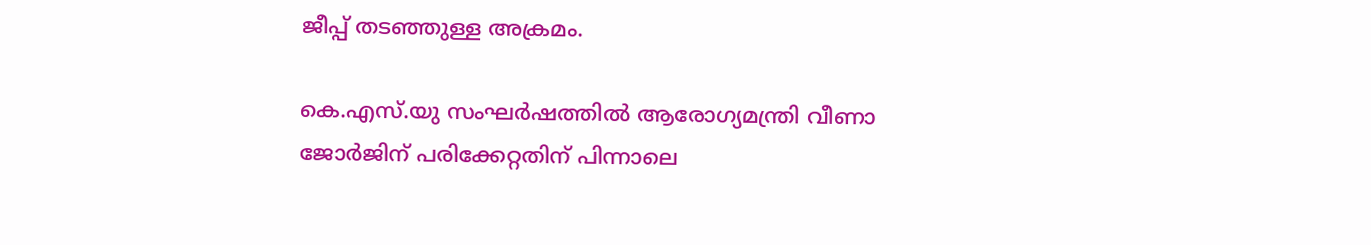ജീപ്പ് തടഞ്ഞുള്ള അക്രമം.

കെ.എസ്.യു സംഘർഷത്തിൽ ആരോഗ്യമന്ത്രി വീണാ ജോർജിന് പരിക്കേറ്റതിന് പിന്നാലെ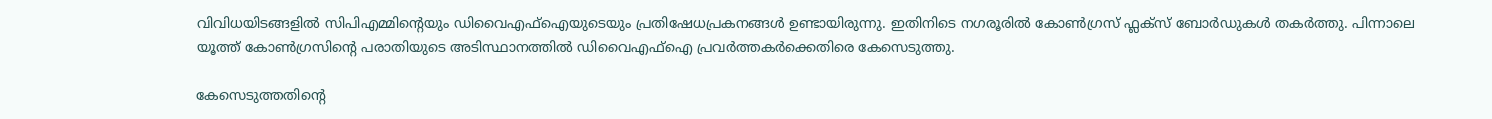വിവിധയിടങ്ങളിൽ സിപിഎമ്മിന്റെയും ഡിവൈഎഫ്ഐയുടെയും പ്രതിഷേധപ്രകനങ്ങൾ ഉണ്ടായിരുന്നു. ഇതിനിടെ നഗരൂരിൽ കോൺഗ്രസ് ഫ്ലക്സ് ബോർഡുകൾ തകർത്തു. പിന്നാലെ യൂത്ത് കോൺഗ്രസിന്റെ പരാതിയുടെ അടിസ്ഥാനത്തിൽ ഡിവൈഎഫ്‌ഐ പ്രവർത്തകർക്കെതിരെ കേസെടുത്തു.

കേസെടുത്തതിന്റെ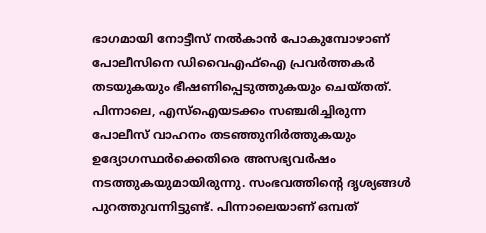ഭാഗമായി നോട്ടീസ് നൽകാൻ പോകുമ്പോഴാണ് പോലീസിനെ ഡിവൈഎഫ്‌ഐ പ്രവർത്തകർ തടയുകയും ഭീഷണിപ്പെടുത്തുകയും ചെയ്തത്. പിന്നാലെ, എസ്‌ഐയടക്കം സഞ്ചരിച്ചിരുന്ന പോലീസ് വാഹനം തടഞ്ഞുനിർത്തുകയും ഉദ്യോഗസ്ഥർക്കെതിരെ അസഭ്യവർഷം നടത്തുകയുമായിരുന്നു. സംഭവത്തിന്റെ ദൃശ്യങ്ങൾ പുറത്തുവന്നിട്ടുണ്ട്. പിന്നാലെയാണ് ഒമ്പത്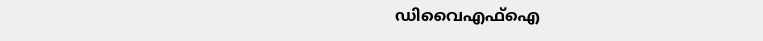ഡിവൈഎഫ്ഐ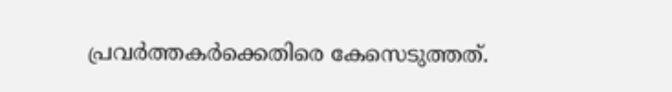പ്രവർത്തകർക്കെതിരെ കേസെടുത്തത്.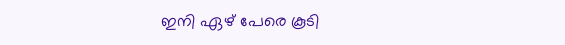ഇനി ഏഴ് പേരെ കൂടി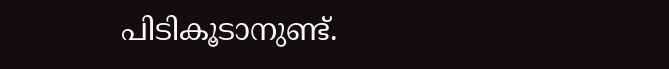പിടികൂടാനുണ്ട്.